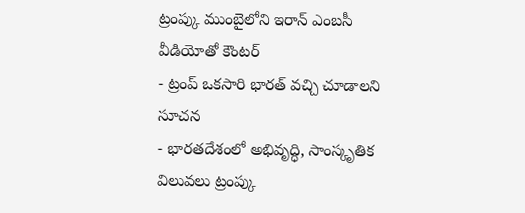ట్రంప్కు ముంబైలోని ఇరాన్ ఎంబసీ వీడియోతో కౌంటర్
- ట్రంప్ ఒకసారి భారత్ వచ్చి చూడాలని సూచన
- భారతదేశంలో అభివృద్ధి, సాంస్కృతిక విలువలు ట్రంప్కు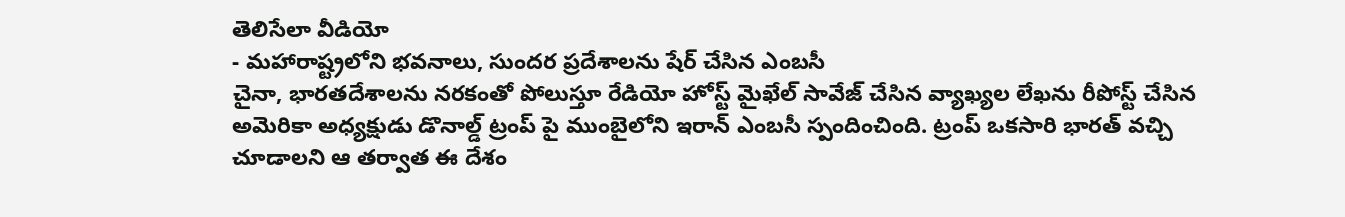తెలిసేలా వీడియో
- మహారాష్ట్రలోని భవనాలు, సుందర ప్రదేశాలను షేర్ చేసిన ఎంబసీ
చైనా, భారతదేశాలను నరకంతో పోలుస్తూ రేడియో హోస్ట్ మైఖేల్ సావేజ్ చేసిన వ్యాఖ్యల లేఖను రీపోస్ట్ చేసిన అమెరికా అధ్యక్షుడు డొనాల్డ్ ట్రంప్ పై ముంబైలోని ఇరాన్ ఎంబసీ స్పందించింది. ట్రంప్ ఒకసారి భారత్ వచ్చి చూడాలని ఆ తర్వాత ఈ దేశం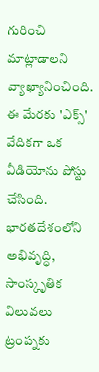గురించి మాట్లాడాలని వ్యాఖ్యానించింది. ఈ మేరకు 'ఎక్స్' వేదికగా ఒక వీడియోను పోస్టు చేసింది.
భారతదేశంలోని అభివృద్ధి, సాంస్కృతిక విలువలు ట్రంప్నకు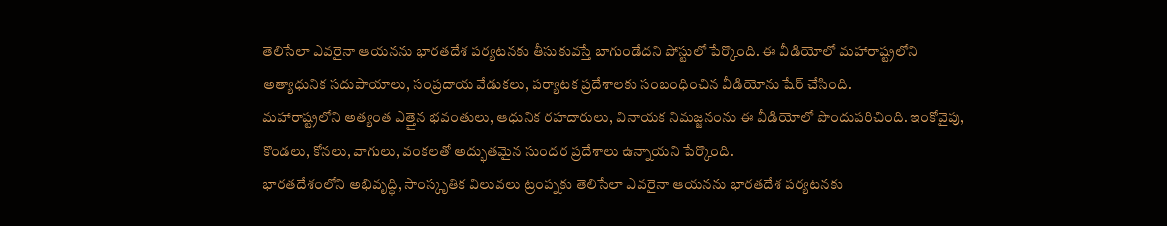తెలిసేలా ఎవరైనా ఆయనను భారతదేశ పర్యటనకు తీసుకువస్తే బాగుండేదని పోస్టులో పేర్కొంది. ఈ వీడియోలో మహారాష్ట్రలోని అత్యాధునిక సదుపాయాలు, సంప్రదాయ వేడుకలు, పర్యాటక ప్రదేశాలకు సంబంధించిన వీడియోను షేర్ చేసింది.
మహారాష్ట్రలోని అత్యంత ఎత్తైన భవంతులు, ఆధునిక రహదారులు, వినాయక నిమజ్జనంను ఈ వీడియోలో పొందుపరిచింది. ఇంకోవైపు, కొండలు, కోనలు, వాగులు, వంకలతో అద్భుతమైన సుందర ప్రదేశాలు ఉన్నాయని పేర్కొంది.
భారతదేశంలోని అభివృద్ధి, సాంస్కృతిక విలువలు ట్రంప్నకు తెలిసేలా ఎవరైనా ఆయనను భారతదేశ పర్యటనకు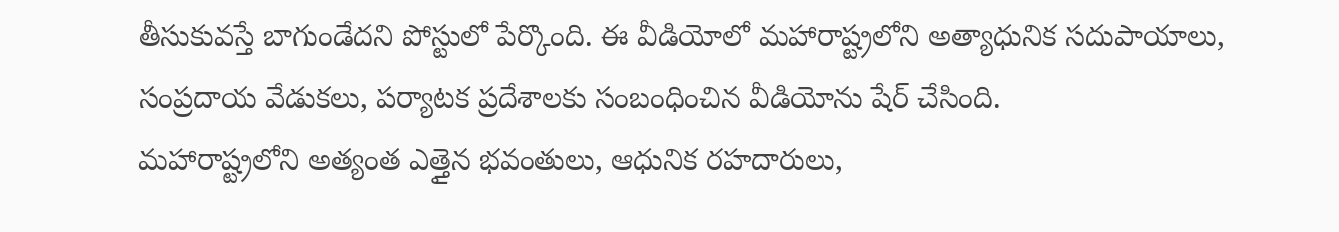తీసుకువస్తే బాగుండేదని పోస్టులో పేర్కొంది. ఈ వీడియోలో మహారాష్ట్రలోని అత్యాధునిక సదుపాయాలు, సంప్రదాయ వేడుకలు, పర్యాటక ప్రదేశాలకు సంబంధించిన వీడియోను షేర్ చేసింది.
మహారాష్ట్రలోని అత్యంత ఎత్తైన భవంతులు, ఆధునిక రహదారులు,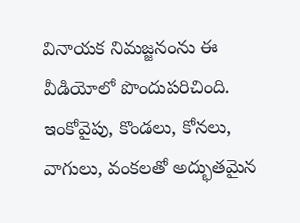వినాయక నిమజ్జనంను ఈ వీడియోలో పొందుపరిచింది. ఇంకోవైపు, కొండలు, కోనలు, వాగులు, వంకలతో అద్భుతమైన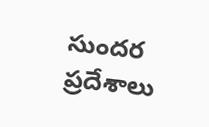సుందర ప్రదేశాలు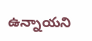ఉన్నాయని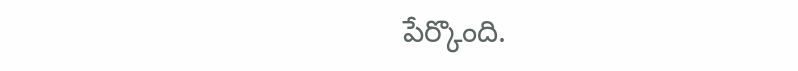పేర్కొంది.